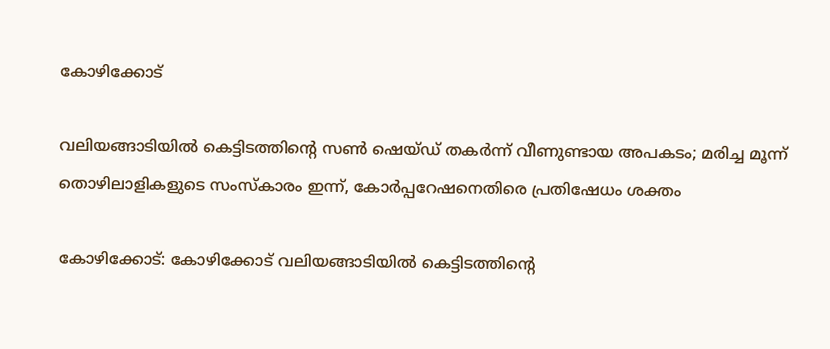കോഴിക്കോട്

വലിയങ്ങാടിയിൽ കെട്ടിടത്തിന്റെ സണ്‍ ഷെയ്ഡ് തകര്‍ന്ന് വീണുണ്ടായ അപകടം; മരിച്ച മൂന്ന് തൊഴിലാളികളുടെ സംസ്കാരം ഇന്ന്, കോര്‍പ്പറേഷനെതിരെ പ്രതിഷേധം ശക്തം

കോഴിക്കോട്: കോഴിക്കോട് വലിയങ്ങാടിയിൽ കെട്ടിടത്തിന്റെ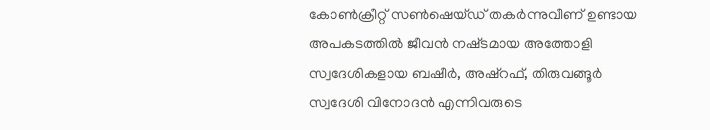കോൺക്രീറ്റ് സൺഷെയ്ഡ് തകർന്നുവീണ് ഉണ്ടായ അപകടത്തിൽ ജീവൻ നഷ്‌ടമായ അത്തോളി സ്വദേശികളായ ബഷീര്‍, അഷ്റഫ്, തിരുവങ്ങൂര്‍ സ്വദേശി വിനോദന്‍ എന്നിവരുടെ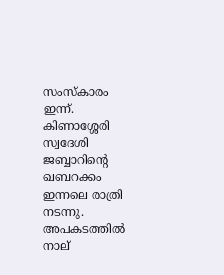സംസ്കാരം ഇന്ന്. കിണാശ്ശേരി സ്വദേശി ജബ്ബാറിന്റെ ഖബറക്കം ഇന്നലെ രാത്രി നടന്നു. അപകടത്തിൽ നാല്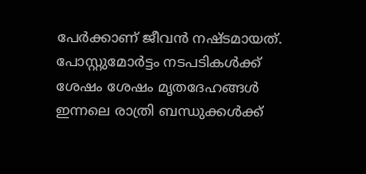പേർക്കാണ് ജീവൻ നഷ്ടമായത്.
പോസ്റ്റുമോർട്ടം നടപടികൾക്ക് ശേഷം ശേഷം മൃതദേഹങ്ങള്‍ ഇന്നലെ രാത്രി ബന്ധുക്കൾക്ക്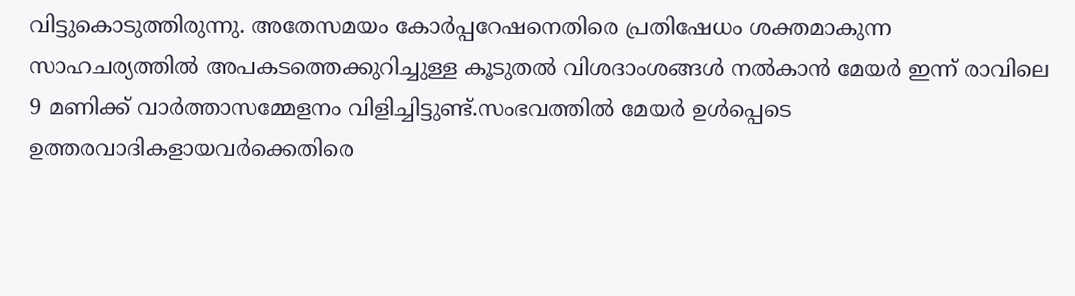വിട്ടുകൊടുത്തിരുന്നു. അതേസമയം കോര്‍പ്പറേഷനെതിരെ പ്രതിഷേധം ശക്തമാകുന്ന സാഹചര്യത്തിൽ അപകടത്തെക്കുറിച്ചുള്ള കൂടുതൽ വിശദാംശങ്ങൾ നൽകാൻ മേയർ ഇന്ന് രാവിലെ 9 മണിക്ക് വാര്‍ത്താസമ്മേളനം വിളിച്ചിട്ടുണ്ട്.സംഭവത്തിൽ മേയര്‍ ഉള്‍പ്പെടെ ഉത്തരവാദികളായവര്‍ക്കെതിരെ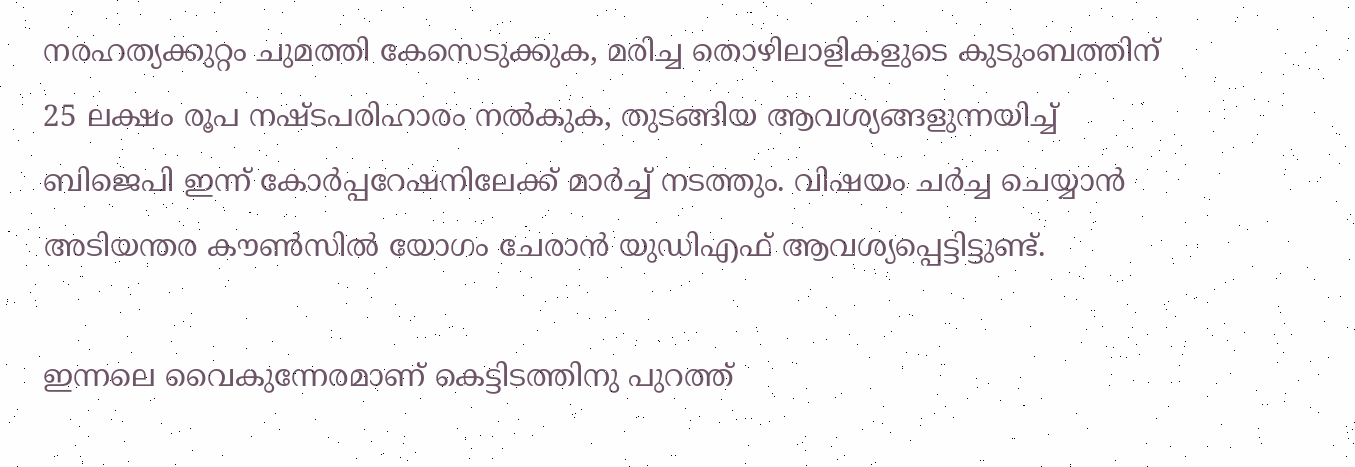നരഹത്യക്കുറ്റം ചുമത്തി കേസെടുക്കുക, മരിച്ച തൊഴിലാളികളുടെ കുടുംബത്തിന് 25 ലക്ഷം രൂപ നഷ്ടപരിഹാരം നല്‍കുക, തുടങ്ങിയ ആവശ്യങ്ങളുന്നയിച്ച് ബിജെപി ഇന്ന് കോര്‍പ്പറേഷനിലേക്ക് മാര്‍ച്ച് നടത്തും. വിഷയം ചര്‍ച്ച ചെയ്യാന്‍ അടിയന്തര കൗണ്‍സില്‍ യോഗം ചേരാന്‍ യുഡിഎഫ് ആവശ്യപ്പെട്ടിട്ടുണ്ട്.

ഇന്നലെ വൈകുന്നേരമാണ് കെട്ടിടത്തിനു പുറത്ത്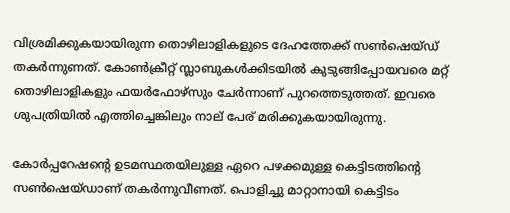വിശ്രമിക്കുകയായിരുന്ന തൊഴിലാളികളുടെ ദേഹത്തേക്ക് സണ്‍ഷെയ്ഡ് തകര്‍ന്നുണത്. കോണ്‍ക്രീറ്റ് സ്ലാബുകള്‍ക്കിടയില്‍ കുടുങ്ങിപ്പോയവരെ മറ്റ് തൊഴിലാളികളും ഫയര്‍ഫോഴ്‌സും ചേര്‍ന്നാണ് പുറത്തെടുത്തത്. ഇവരെ ശുപത്രിയിൽ എത്തിച്ചെങ്കിലും നാല് പേര് മരിക്കുകയായിരുന്നു.

കോര്‍പ്പറേഷന്റെ ഉടമസ്ഥതയിലുള്ള ഏറെ പഴക്കമുള്ള കെട്ടിടത്തിന്റെ സണ്‍ഷെയ്ഡാണ് തകര്‍ന്നുവീണത്. പൊളിച്ചു മാറ്റാനായി കെട്ടിടം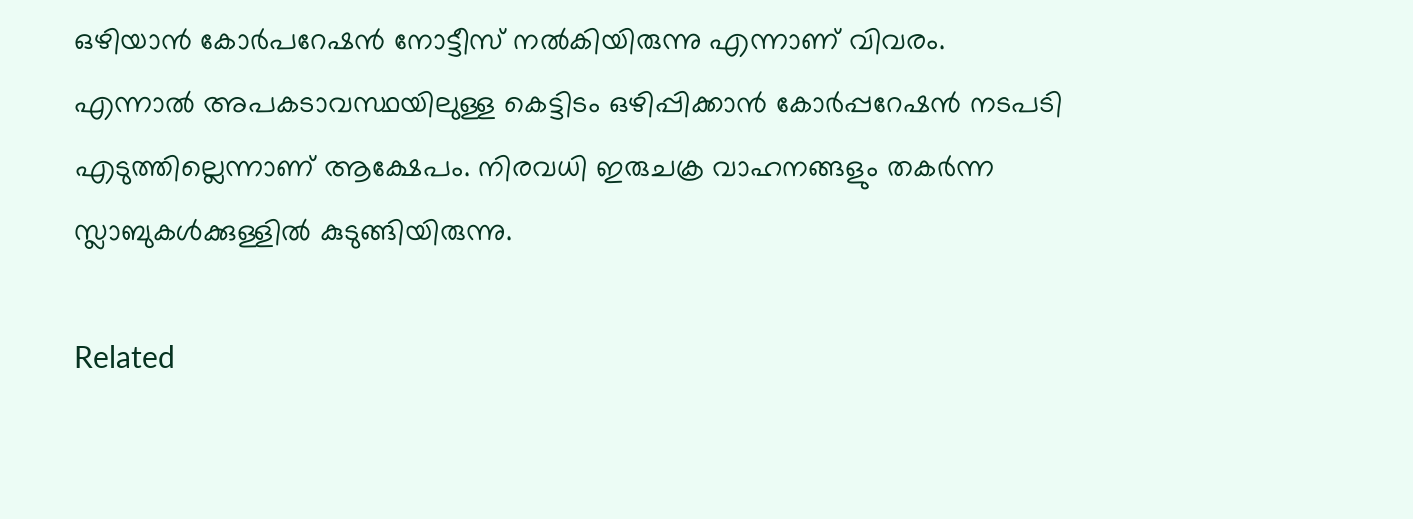ഒഴിയാന്‍ കോര്‍പറേഷന്‍ നോട്ടീസ് നല്‍കിയിരുന്നു എന്നാണ് വിവരം. എന്നാൽ അപകടാവസ്ഥയിലുള്ള കെട്ടിടം ഒഴിപ്പിക്കാന്‍ കോര്‍പ്പറേഷന്‍ നടപടി എടുത്തില്ലെന്നാണ് ആക്ഷേപം. നിരവധി ഇരുചക്ര വാഹനങ്ങളും തകര്‍ന്ന സ്ലാബുകള്‍ക്കുള്ളില്‍ കുടുങ്ങിയിരുന്നു.

Related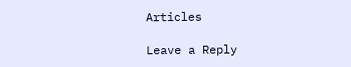Articles

Leave a Reply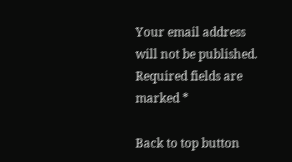Your email address will not be published. Required fields are marked *

Back to top button